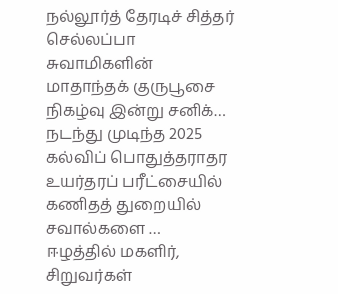நல்லூர்த் தேரடிச் சித்தர் செல்லப்பா சுவாமிகளின் மாதாந்தக் குருபூசை நிகழ்வு இன்று சனிக்…
நடந்து முடிந்த 2025 கல்விப் பொதுத்தராதர உயர்தரப் பரீட்சையில் கணிதத் துறையில் சவால்களை …
ஈழத்தில் மகளிர், சிறுவர்கள்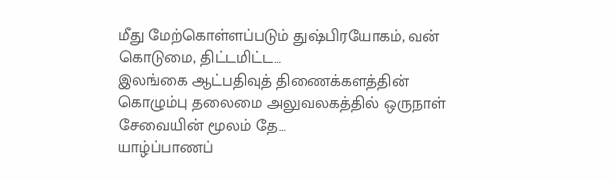மீது மேற்கொள்ளப்படும் துஷ்பிரயோகம், வன் கொடுமை, திட்டமிட்ட…
இலங்கை ஆட்பதிவுத் திணைக்களத்தின் கொழும்பு தலைமை அலுவலகத்தில் ஒருநாள் சேவையின் மூலம் தே…
யாழ்ப்பாணப்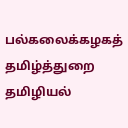பல்கலைக்கழகத் தமிழ்த்துறை தமிழியல்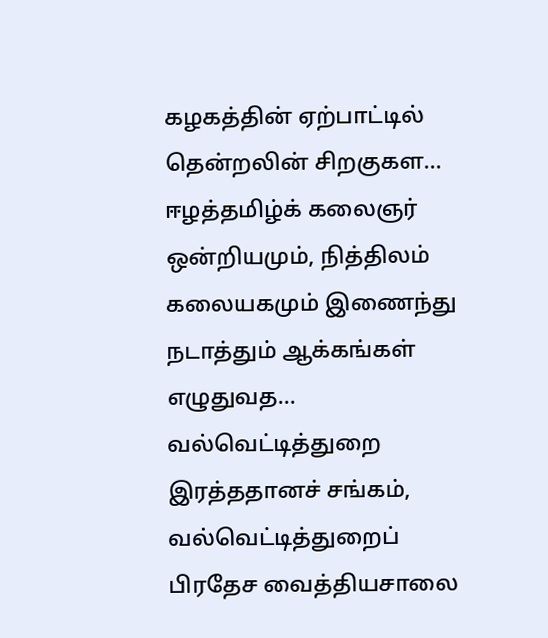கழகத்தின் ஏற்பாட்டில் தென்றலின் சிறகுகள…
ஈழத்தமிழ்க் கலைஞர் ஒன்றியமும், நித்திலம் கலையகமும் இணைந்து நடாத்தும் ஆக்கங்கள் எழுதுவத…
வல்வெட்டித்துறை இரத்ததானச் சங்கம், வல்வெட்டித்துறைப் பிரதேச வைத்தியசாலை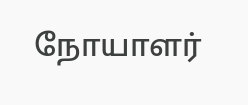நோயாளர்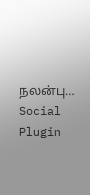நலன்பு…
Social Plugin